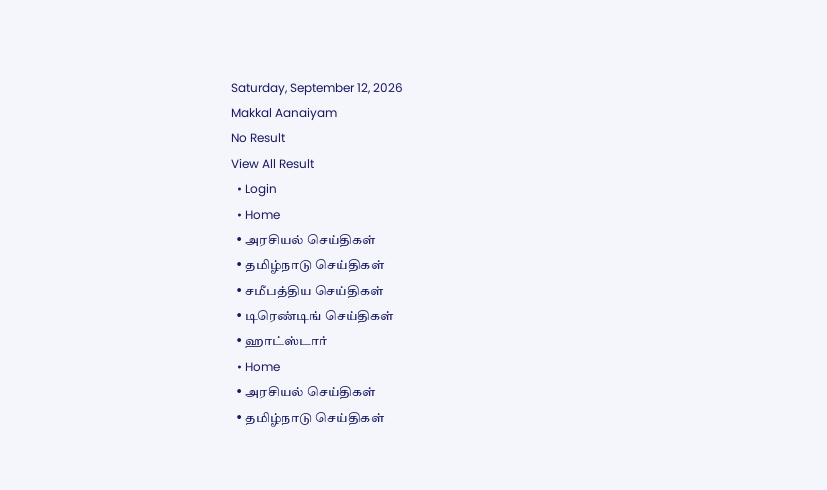Saturday, September 12, 2026
Makkal Aanaiyam
No Result
View All Result
  • Login
  • Home
  • அரசியல் செய்திகள்
  • தமிழ்நாடு செய்திகள்
  • சமீபத்திய செய்திகள்
  • டிரெண்டிங் செய்திகள்
  • ஹாட்ஸ்டார்
  • Home
  • அரசியல் செய்திகள்
  • தமிழ்நாடு செய்திகள்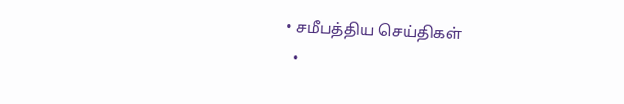• சமீபத்திய செய்திகள்
  •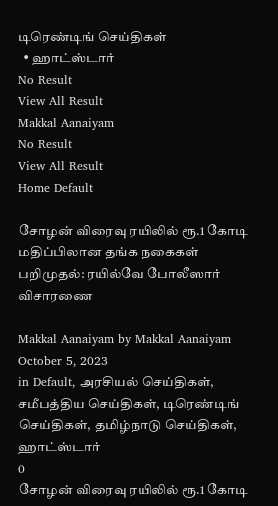டிரெண்டிங் செய்திகள்
  • ஹாட்ஸ்டார்
No Result
View All Result
Makkal Aanaiyam
No Result
View All Result
Home Default

சோழன் விரைவு ரயிலில் ரூ.1 கோடி மதிப்பிலான தங்க நகைகள் பறிமுதல்: ரயில்வே போலீஸார் விசாரணை

Makkal Aanaiyam by Makkal Aanaiyam
October 5, 2023
in Default, அரசியல் செய்திகள், சமீபத்திய செய்திகள், டிரெண்டிங் செய்திகள், தமிழ்நாடு செய்திகள், ஹாட்ஸ்டார்
0
சோழன் விரைவு ரயிலில் ரூ.1 கோடி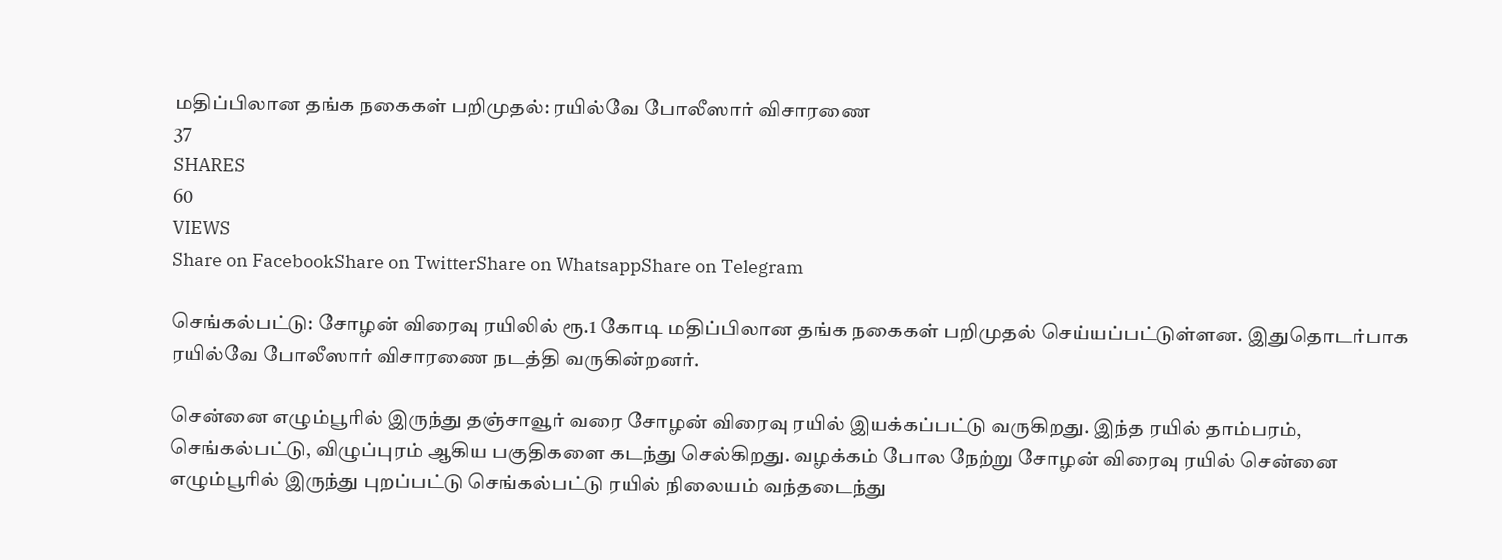மதிப்பிலான தங்க நகைகள் பறிமுதல்: ரயில்வே போலீஸார் விசாரணை
37
SHARES
60
VIEWS
Share on FacebookShare on TwitterShare on WhatsappShare on Telegram

செங்கல்பட்டு: சோழன் விரைவு ரயிலில் ரூ.1 கோடி மதிப்பிலான தங்க நகைகள் பறிமுதல் செய்யப்பட்டுள்ளன. இதுதொடர்பாக ரயில்வே போலீஸார் விசாரணை நடத்தி வருகின்றனர்.

சென்னை எழும்பூரில் இருந்து தஞ்சாவூர் வரை சோழன் விரைவு ரயில் இயக்கப்பட்டு வருகிறது. இந்த ரயில் தாம்பரம், செங்கல்பட்டு, விழுப்புரம் ஆகிய பகுதிகளை கடந்து செல்கிறது. வழக்கம் போல நேற்று சோழன் விரைவு ரயில் சென்னை எழும்பூரில் இருந்து புறப்பட்டு செங்கல்பட்டு ரயில் நிலையம் வந்தடைந்து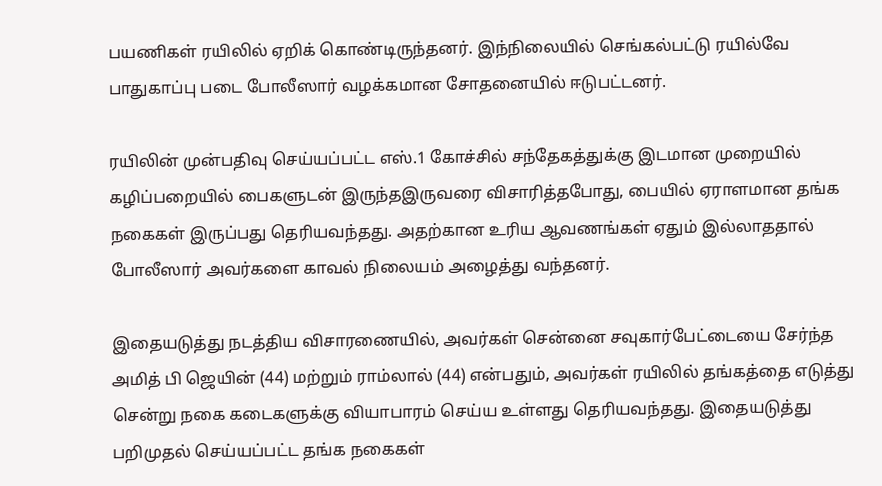பயணிகள் ரயிலில் ஏறிக் கொண்டிருந்தனர். இந்நிலையில் செங்கல்பட்டு ரயில்வே பாதுகாப்பு படை போலீஸார் வழக்கமான சோதனையில் ஈடுபட்டனர்.

ரயிலின் முன்பதிவு செய்யப்பட்ட எஸ்‌.1 கோச்சில் சந்தேகத்துக்கு இடமான முறையில் கழிப்பறையில் பைகளுடன் இருந்தஇருவரை விசாரித்தபோது, பையில் ஏராளமான தங்க நகைகள் இருப்பது தெரியவந்தது. அதற்கான உரிய ஆவணங்கள் ஏதும் இல்லாததால் போலீஸார் அவர்களை காவல் நிலையம் அழைத்து வந்தனர்.

இதையடுத்து நடத்திய விசாரணையில், அவர்கள் சென்னை சவுகார்பேட்டையை சேர்ந்த அமித் பி ஜெயின் (44) மற்றும் ராம்லால் (44) என்பதும், அவர்கள் ரயிலில் தங்கத்தை எடுத்து சென்று நகை கடைகளுக்கு வியாபாரம் செய்ய உள்ளது தெரியவந்தது. இதையடுத்து பறிமுதல் செய்யப்பட்ட தங்க நகைகள்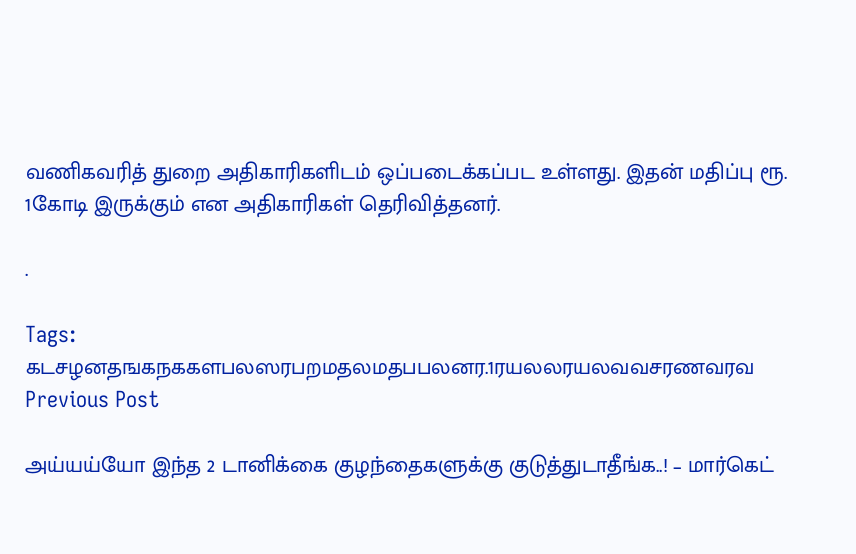வணிகவரித் துறை அதிகாரிகளிடம் ஒப்படைக்கப்பட உள்ளது. இதன் மதிப்பு ரூ. 1கோடி இருக்கும் என அதிகாரிகள் தெரிவித்தனர்.

.

Tags: கடசழனதஙகநககளபலஸரபறமதலமதபபலனர.1ரயலலரயலவவசரணவரவ
Previous Post

அய்யய்யோ இந்த 2 டானிக்கை குழந்தைகளுக்கு குடுத்துடாதீங்க..! – மார்கெட்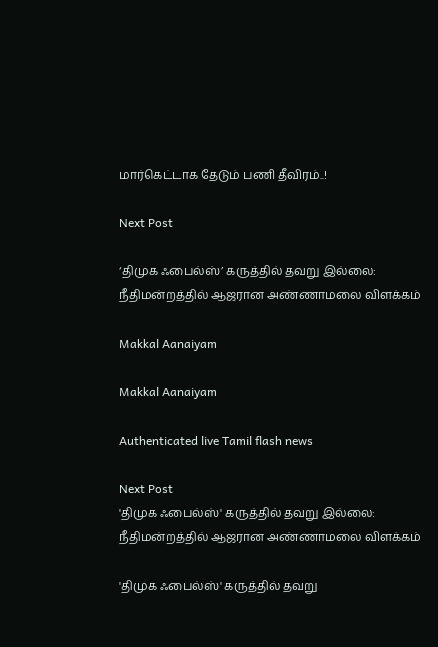மார்கெட்டாக தேடும் பணி தீவிரம்..!

Next Post

‘திமுக ஃபைல்ஸ்’ கருத்தில் தவறு இல்லை: நீதிமன்றத்தில் ஆஜரான அண்ணாமலை விளக்கம்

Makkal Aanaiyam

Makkal Aanaiyam

Authenticated live Tamil flash news

Next Post
'திமுக ஃபைல்ஸ்' கருத்தில் தவறு இல்லை: நீதிமன்றத்தில் ஆஜரான அண்ணாமலை விளக்கம்

'திமுக ஃபைல்ஸ்' கருத்தில் தவறு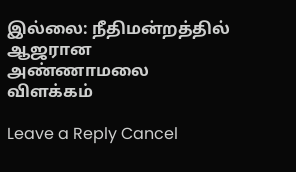இல்லை: நீதிமன்றத்தில் ஆஜரான அண்ணாமலை விளக்கம்

Leave a Reply Cancel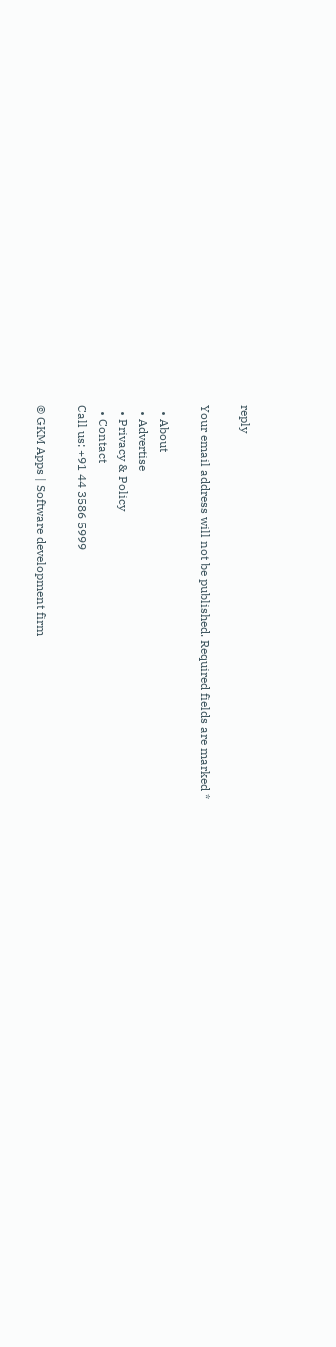reply

Your email address will not be published. Required fields are marked *

  • About
  • Advertise
  • Privacy & Policy
  • Contact
Call us: +91 44 3586 5999

© GKM Apps | Software development firm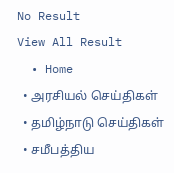No Result
View All Result
  • Home
  • அரசியல் செய்திகள்
  • தமிழ்நாடு செய்திகள்
  • சமீபத்திய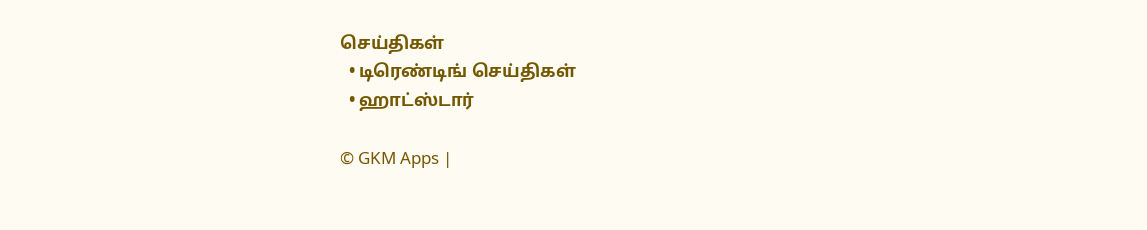செய்திகள்
  • டிரெண்டிங் செய்திகள்
  • ஹாட்ஸ்டார்

© GKM Apps |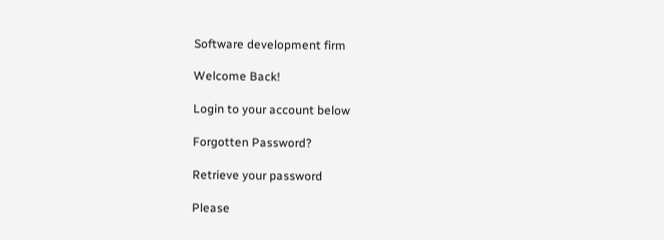Software development firm

Welcome Back!

Login to your account below

Forgotten Password?

Retrieve your password

Please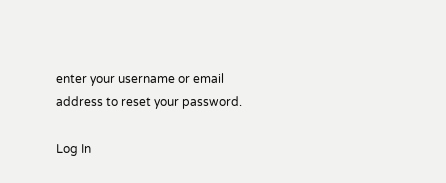enter your username or email address to reset your password.

Log In